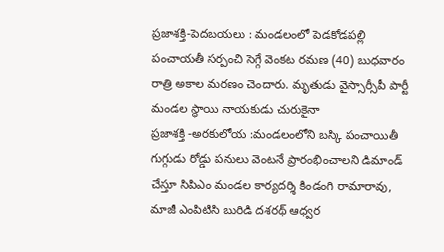ప్రజాశక్తి-పెదబయలు : మండలంలో పెడకోడపల్లి పంచాయతీ సర్పంచి సెగ్గే వెంకట రమణ (40) బుధవారం రాత్రి అకాల మరణం చెందారు. మృతుడు వైస్సార్సీపీ పార్టీ మండల స్థాయి నాయకుడు చురుకైనా
ప్రజాశక్తి -అరకులోయ :మండలంలోని బస్కి పంచాయితీ గుగ్గుడు రోడ్డు పనులు వెంటనే ప్రారంభించాలని డిమాండ్ చేస్తూ సిపిఎం మండల కార్యదర్శి కిండంగి రామారావు, మాజీ ఎంపిటిసి బురిడి దశరథ్ ఆధ్వర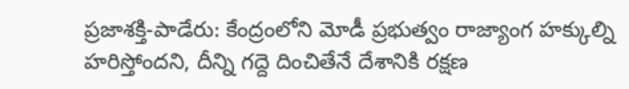ప్రజాశక్తి-పాడేరు: కేంద్రంలోని మోడీ ప్రభుత్వం రాజ్యాంగ హక్కుల్ని హరిస్తోందని, దీన్ని గద్దె దించితేనే దేశానికి రక్షణ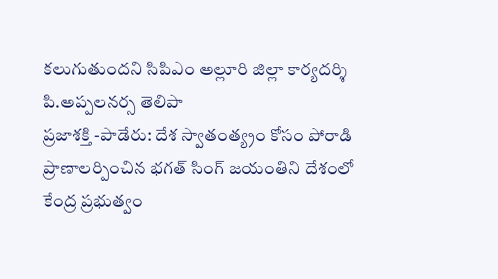కలుగుతుందని సిపిఎం అల్లూరి జిల్లా కార్యదర్శి పి.అప్పలనర్స తెలిపా
ప్రజాశక్తి -పాడేరు: దేశ స్వాతంత్య్రం కోసం పోరాడి ప్రాణాలర్పించిన భగత్ సింగ్ జయంతిని దేశంలో కేంద్ర ప్రభుత్వం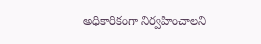అధికారికంగా నిర్వహించాలని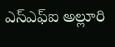ఎస్ఎఫ్ఐ అల్లూరి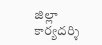జిల్లా కార్యదర్శి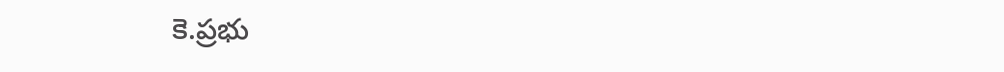కె.ప్రభు